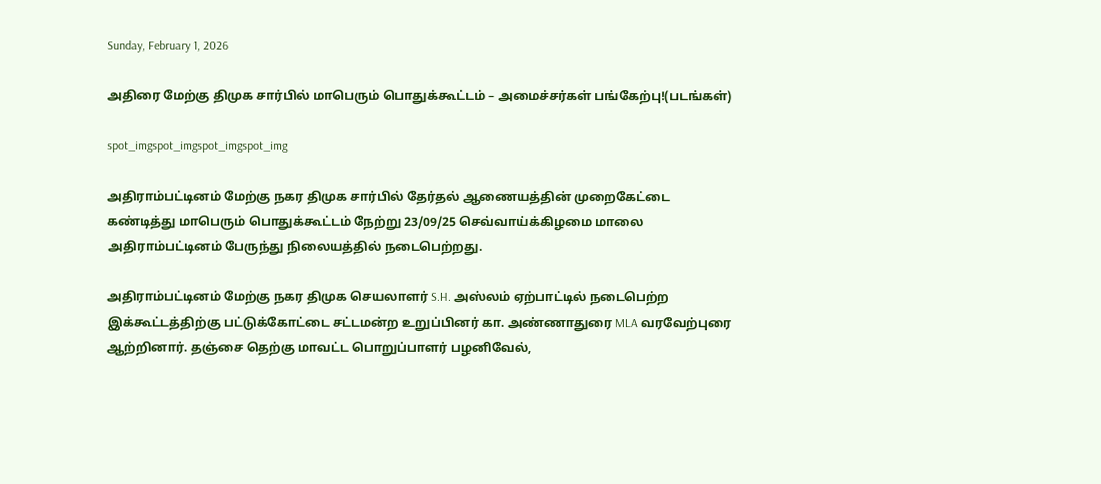Sunday, February 1, 2026

அதிரை மேற்கு திமுக சார்பில் மாபெரும் பொதுக்கூட்டம் – அமைச்சர்கள் பங்கேற்பு!(படங்கள்)

spot_imgspot_imgspot_imgspot_img

அதிராம்பட்டினம் மேற்கு நகர திமுக சார்பில் தேர்தல் ஆணையத்தின் முறைகேட்டை கண்டித்து மாபெரும் பொதுக்கூட்டம் நேற்று 23/09/25 செவ்வாய்க்கிழமை மாலை அதிராம்பட்டினம் பேருந்து நிலையத்தில் நடைபெற்றது.

அதிராம்பட்டினம் மேற்கு நகர திமுக செயலாளர் S.H. அஸ்லம் ஏற்பாட்டில் நடைபெற்ற இக்கூட்டத்திற்கு பட்டுக்கோட்டை சட்டமன்ற உறுப்பினர் கா. அண்ணாதுரை MLA வரவேற்புரை ஆற்றினார். தஞ்சை தெற்கு மாவட்ட பொறுப்பாளர் பழனிவேல்,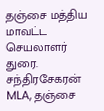தஞ்சை மத்திய மாவட்ட செயலாளர் துரை. சந்திரசேகரன் MLA, தஞ்சை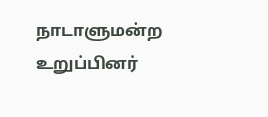நாடாளுமன்ற உறுப்பினர்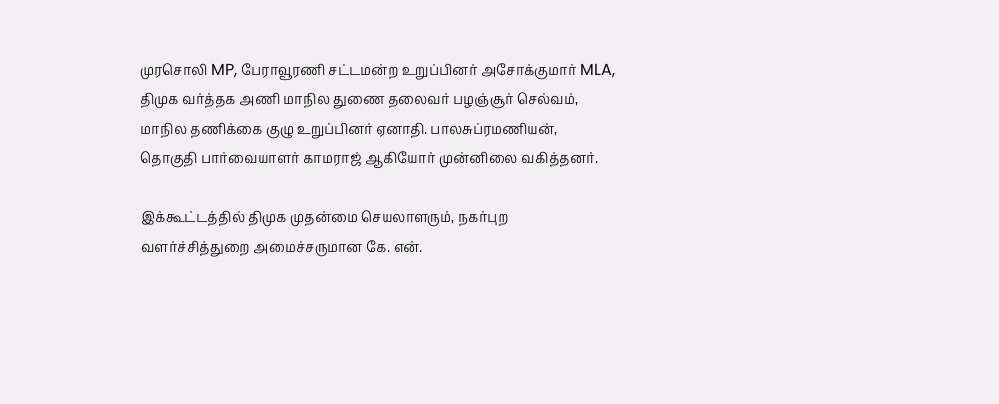முரசொலி MP, பேராவூரணி சட்டமன்ற உறுப்பினர் அசோக்குமார் MLA, திமுக வர்த்தக அணி மாநில துணை தலைவர் பழஞ்சூர் செல்வம், மாநில தணிக்கை குழு உறுப்பினர் ஏனாதி. பாலசுப்ரமணியன், தொகுதி பார்வையாளர் காமராஜ் ஆகியோர் முன்னிலை வகித்தனர்.

இக்கூட்டத்தில் திமுக முதன்மை செயலாளரும், நகர்புற வளர்ச்சித்துறை அமைச்சருமான கே. என்.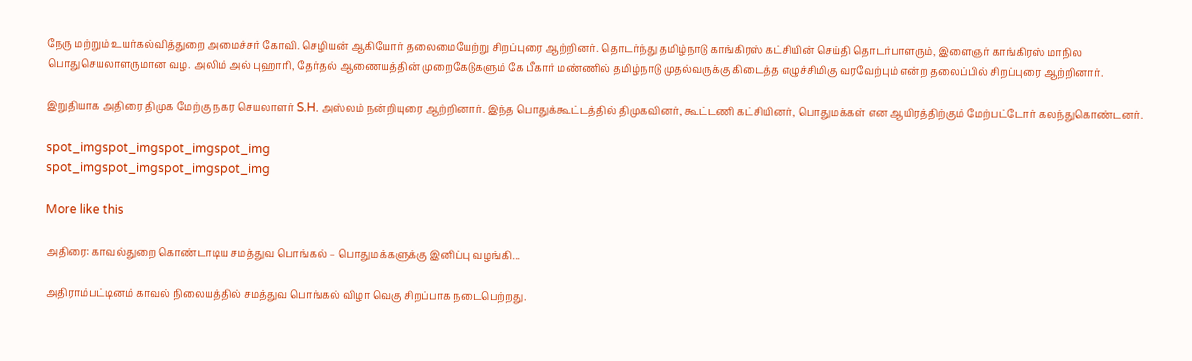நேரு மற்றும் உயர்கல்வித்துறை அமைச்சர் கோவி. செழியன் ஆகியோர் தலைமையேற்று சிறப்புரை ஆற்றினர். தொடர்ந்து தமிழ்நாடு காங்கிரஸ் கட்சியின் செய்தி தொடர்பாளரும், இளைஞர் காங்கிரஸ் மாநில பொதுசெயலாளருமான வழ. அலிம் அல் புஹாரி, தேர்தல் ஆணையத்தின் முறைகேடுகளும் கே பீகார் மண்ணில் தமிழ்நாடு முதல்வருக்கு கிடைத்த எழுச்சிமிகு வரவேற்பும் என்ற தலைப்பில் சிறப்புரை ஆற்றினார்.

இறுதியாக அதிரை திமுக மேற்கு நகர செயலாளர் S.H. அஸ்லம் நன்றியுரை ஆற்றினார். இந்த பொதுக்கூட்டத்தில் திமுகவினர், கூட்டணி கட்சியினர், பொதுமக்கள் என ஆயிரத்திற்கும் மேற்பட்டோர் கலந்துகொண்டனர்.

spot_imgspot_imgspot_imgspot_img
spot_imgspot_imgspot_imgspot_img

More like this

அதிரை: காவல்துறை கொண்டாடிய சமத்துவ பொங்கல் – பொதுமக்களுக்கு இனிப்பு வழங்கி...

அதிராம்பட்டினம் காவல் நிலையத்தில் சமத்துவ பொங்கல் விழா வெகு சிறப்பாக நடைபெற்றது.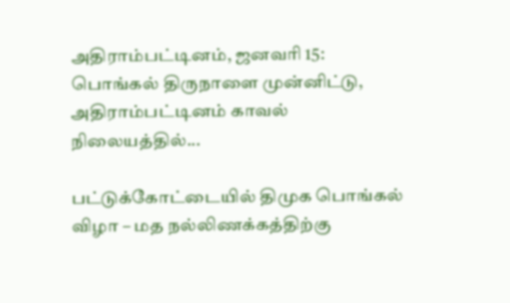அதிராம்பட்டினம், ஜனவரி 15: பொங்கல் திருநாளை முன்னிட்டு, அதிராம்பட்டினம் காவல் நிலையத்தில்...

பட்டுக்கோட்டையில் திமுக பொங்கல் விழா – மத நல்லிணக்கத்திற்கு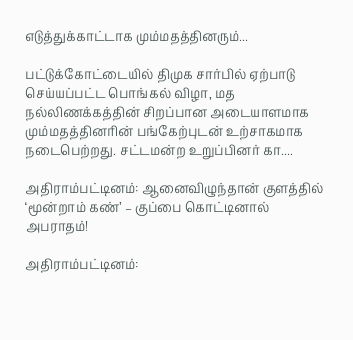எடுத்துக்காட்டாக மும்மதத்தினரும்...

பட்டுக்கோட்டையில் திமுக சார்பில் ஏற்பாடு செய்யப்பட்ட பொங்கல் விழா, மத நல்லிணக்கத்தின் சிறப்பான அடையாளமாக மும்மதத்தினரின் பங்கேற்புடன் உற்சாகமாக நடைபெற்றது. சட்டமன்ற உறுப்பினர் கா....

அதிராம்பட்டினம்: ஆனைவிழுந்தான் குளத்தில் ‘மூன்றாம் கண்’ – குப்பை கொட்டினால் அபராதம்!

அதிராம்பட்டினம்: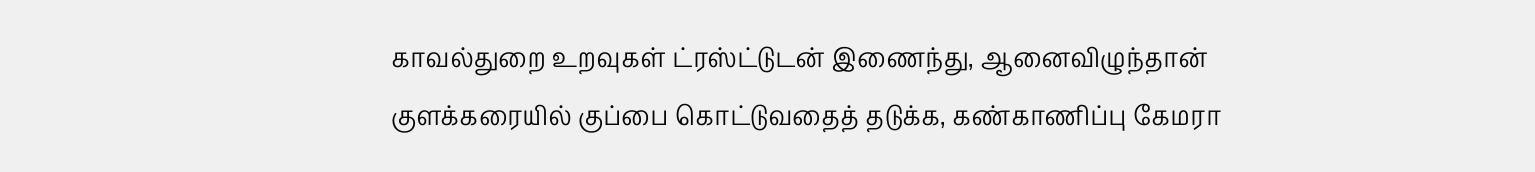காவல்துறை உறவுகள் ட்ரஸ்ட்டுடன் இணைந்து, ஆனைவிழுந்தான் குளக்கரையில் குப்பை கொட்டுவதைத் தடுக்க, கண்காணிப்பு கேமரா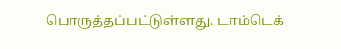பொருத்தப்பட்டுள்ளது. டாம்டெக்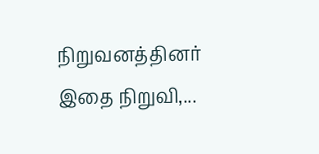நிறுவனத்தினர் இதை நிறுவி,...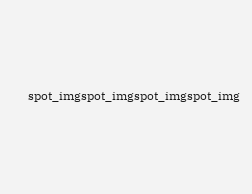spot_imgspot_imgspot_imgspot_img